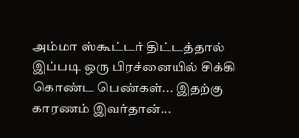அம்மா ஸ்கூட்டர் திட்டத்தால் இப்படி ஒரு பிரச்னையில் சிக்கி கொண்ட பெண்கள்... இதற்கு காரணம் இவர்தான்...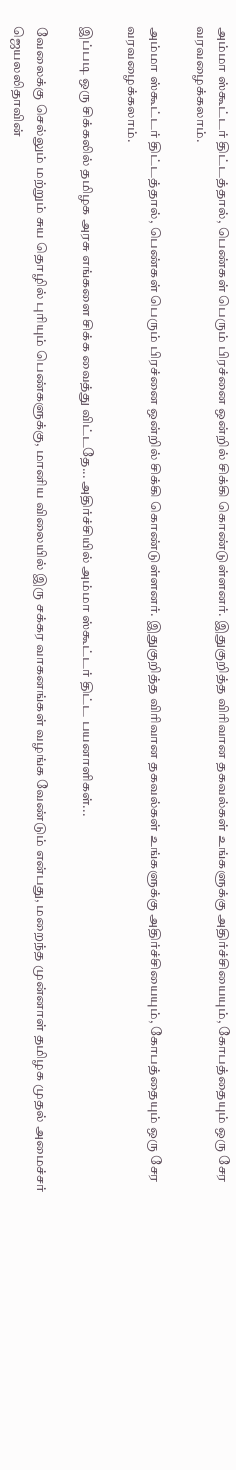அம்மா ஸ்கூட்டர் திட்டத்தால், பெண்கள் பெரும் பிரச்னை ஒன்றில் சிக்கி கொண்டுள்ளனர். இதுகுறித்த விரிவான தகவல்கள் உங்களுக்கு அதிர்ச்சியையும், கோபத்தையும் ஒரு சேர வரவழைக்கலாம்.

அம்மா ஸ்கூட்டர் திட்டத்தால், பெண்கள் பெரும் பிரச்னை ஒன்றில் சிக்கி கொண்டுள்ளனர். இதுகுறித்த விரிவான தகவல்கள் உங்களுக்கு அதிர்ச்சியையும், கோபத்தையும் ஒரு சேர வரவழைக்கலாம்.

இப்படி ஒரு சிக்கலில் தமிழக அரசு எங்களை சிக்க வைத்து விட்டதே... அதிர்ச்சியில் அம்மா ஸ்கூட்டர் திட்ட பயனாளிகள்...

வேலைக்கு செல்லும் மற்றும் சுய தொழில் புரியும் பெண்களுக்கு, மானிய விலையில் இரு சக்கர வாகனங்கள் வழங்க வேண்டும் என்பது, மறைந்த முன்னாள் தமிழக முதல் அமைச்சர் ஜெயலலிதாவின்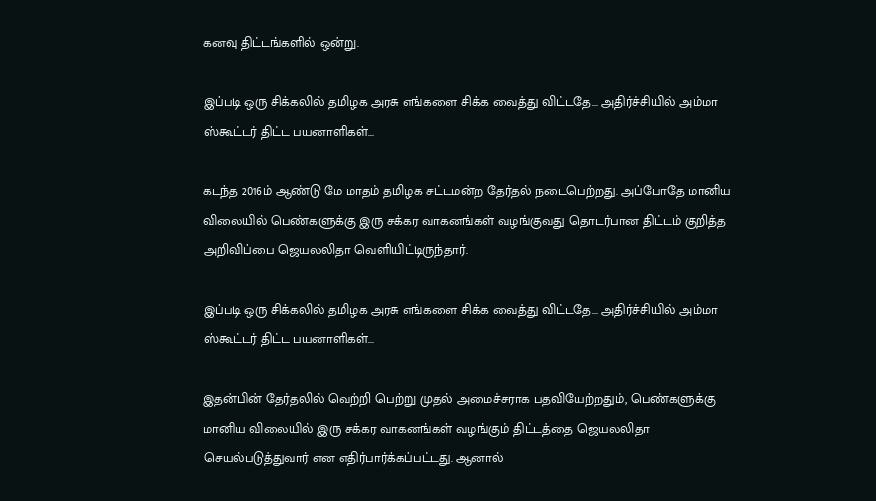கனவு திட்டங்களில் ஒன்று.

இப்படி ஒரு சிக்கலில் தமிழக அரசு எங்களை சிக்க வைத்து விட்டதே... அதிர்ச்சியில் அம்மா ஸ்கூட்டர் திட்ட பயனாளிகள்...

கடந்த 2016ம் ஆண்டு மே மாதம் தமிழக சட்டமன்ற தேர்தல் நடைபெற்றது. அப்போதே மானிய விலையில் பெண்களுக்கு இரு சக்கர வாகனங்கள் வழங்குவது தொடர்பான திட்டம் குறித்த அறிவிப்பை ஜெயலலிதா வெளியிட்டிருந்தார்.

இப்படி ஒரு சிக்கலில் தமிழக அரசு எங்களை சிக்க வைத்து விட்டதே... அதிர்ச்சியில் அம்மா ஸ்கூட்டர் திட்ட பயனாளிகள்...

இதன்பின் தேர்தலில் வெற்றி பெற்று முதல் அமைச்சராக பதவியேற்றதும், பெண்களுக்கு மானிய விலையில் இரு சக்கர வாகனங்கள் வழங்கும் திட்டத்தை ஜெயலலிதா செயல்படுத்துவார் என எதிர்பார்க்கப்பட்டது. ஆனால்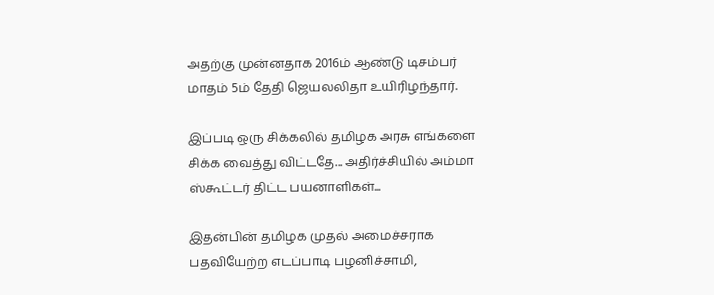அதற்கு முன்னதாக 2016ம் ஆண்டு டிசம்பர் மாதம் 5ம் தேதி ஜெயலலிதா உயிரிழந்தார்.

இப்படி ஒரு சிக்கலில் தமிழக அரசு எங்களை சிக்க வைத்து விட்டதே... அதிர்ச்சியில் அம்மா ஸ்கூட்டர் திட்ட பயனாளிகள்...

இதன்பின் தமிழக முதல் அமைச்சராக பதவியேற்ற எடப்பாடி பழனிச்சாமி,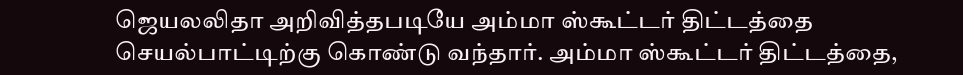ஜெயலலிதா அறிவித்தபடியே அம்மா ஸ்கூட்டர் திட்டத்தை செயல்பாட்டிற்கு கொண்டு வந்தார். அம்மா ஸ்கூட்டர் திட்டத்தை,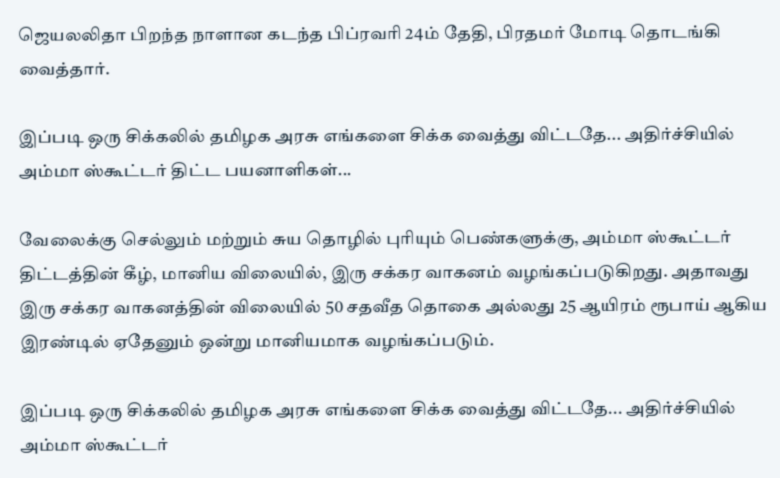ஜெயலலிதா பிறந்த நாளான கடந்த பிப்ரவரி 24ம் தேதி, பிரதமர் மோடி தொடங்கி வைத்தார்.

இப்படி ஒரு சிக்கலில் தமிழக அரசு எங்களை சிக்க வைத்து விட்டதே... அதிர்ச்சியில் அம்மா ஸ்கூட்டர் திட்ட பயனாளிகள்...

வேலைக்கு செல்லும் மற்றும் சுய தொழில் புரியும் பெண்களுக்கு, அம்மா ஸ்கூட்டர் திட்டத்தின் கீழ், மானிய விலையில், இரு சக்கர வாகனம் வழங்கப்படுகிறது. அதாவது இரு சக்கர வாகனத்தின் விலையில் 50 சதவீத தொகை அல்லது 25 ஆயிரம் ரூபாய் ஆகிய இரண்டில் ஏதேனும் ஒன்று மானியமாக வழங்கப்படும்.

இப்படி ஒரு சிக்கலில் தமிழக அரசு எங்களை சிக்க வைத்து விட்டதே... அதிர்ச்சியில் அம்மா ஸ்கூட்டர்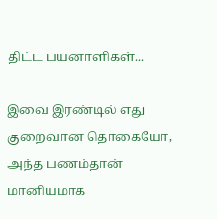திட்ட பயனாளிகள்...

இவை இரண்டில் எது குறைவான தொகையோ, அந்த பணம்தான் மானியமாக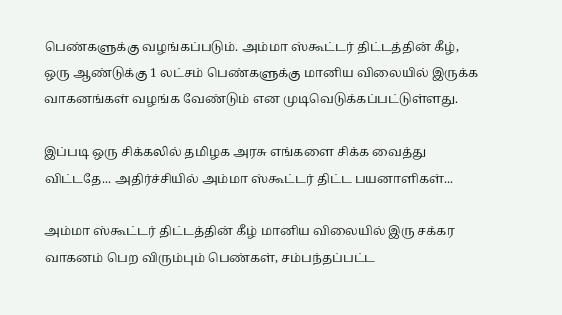பெண்களுக்கு வழங்கப்படும். அம்மா ஸ்கூட்டர் திட்டத்தின் கீழ், ஒரு ஆண்டுக்கு 1 லட்சம் பெண்களுக்கு மானிய விலையில் இருக்க வாகனங்கள் வழங்க வேண்டும் என முடிவெடுக்கப்பட்டுள்ளது.

இப்படி ஒரு சிக்கலில் தமிழக அரசு எங்களை சிக்க வைத்து விட்டதே... அதிர்ச்சியில் அம்மா ஸ்கூட்டர் திட்ட பயனாளிகள்...

அம்மா ஸ்கூட்டர் திட்டத்தின் கீழ் மானிய விலையில் இரு சக்கர வாகனம் பெற விரும்பும் பெண்கள், சம்பந்தப்பட்ட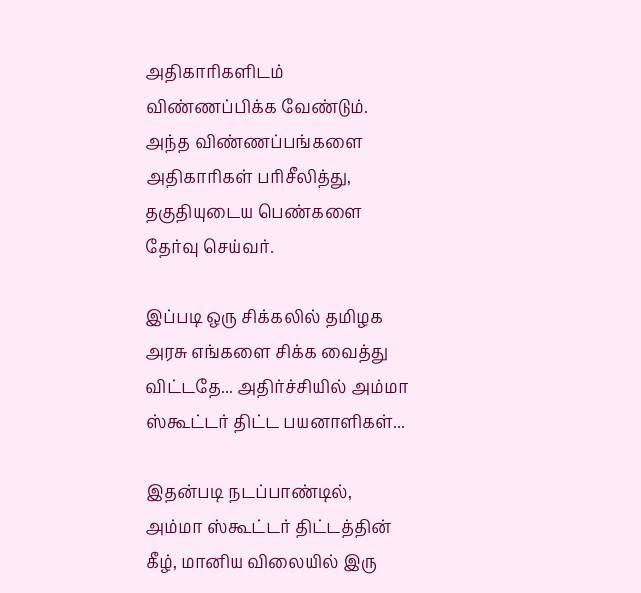அதிகாரிகளிடம் விண்ணப்பிக்க வேண்டும். அந்த விண்ணப்பங்களை அதிகாரிகள் பரிசீலித்து, தகுதியுடைய பெண்களை தேர்வு செய்வர்.

இப்படி ஒரு சிக்கலில் தமிழக அரசு எங்களை சிக்க வைத்து விட்டதே... அதிர்ச்சியில் அம்மா ஸ்கூட்டர் திட்ட பயனாளிகள்...

இதன்படி நடப்பாண்டில், அம்மா ஸ்கூட்டர் திட்டத்தின் கீழ், மானிய விலையில் இரு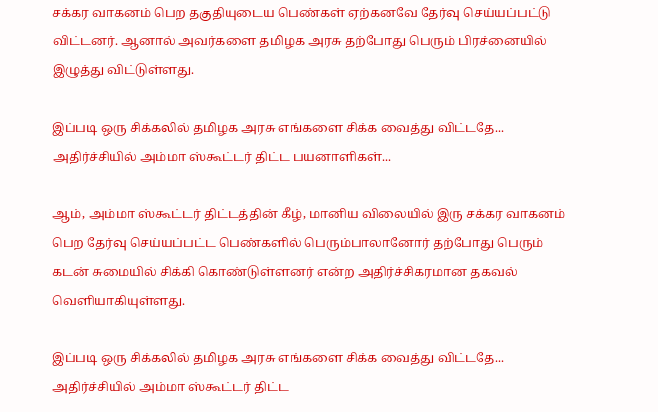சக்கர வாகனம் பெற தகுதியுடைய பெண்கள் ஏற்கனவே தேர்வு செய்யப்பட்டு விட்டனர். ஆனால் அவர்களை தமிழக அரசு தற்போது பெரும் பிரச்னையில் இழுத்து விட்டுள்ளது.

இப்படி ஒரு சிக்கலில் தமிழக அரசு எங்களை சிக்க வைத்து விட்டதே... அதிர்ச்சியில் அம்மா ஸ்கூட்டர் திட்ட பயனாளிகள்...

ஆம், அம்மா ஸ்கூட்டர் திட்டத்தின் கீழ், மானிய விலையில் இரு சக்கர வாகனம் பெற தேர்வு செய்யப்பட்ட பெண்களில் பெரும்பாலானோர் தற்போது பெரும் கடன் சுமையில் சிக்கி கொண்டுள்ளனர் என்ற அதிர்ச்சிகரமான தகவல் வெளியாகியுள்ளது.

இப்படி ஒரு சிக்கலில் தமிழக அரசு எங்களை சிக்க வைத்து விட்டதே... அதிர்ச்சியில் அம்மா ஸ்கூட்டர் திட்ட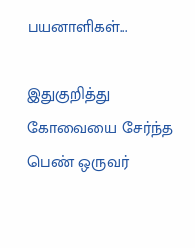பயனாளிகள்...

இதுகுறித்து கோவையை சேர்ந்த பெண் ஒருவர்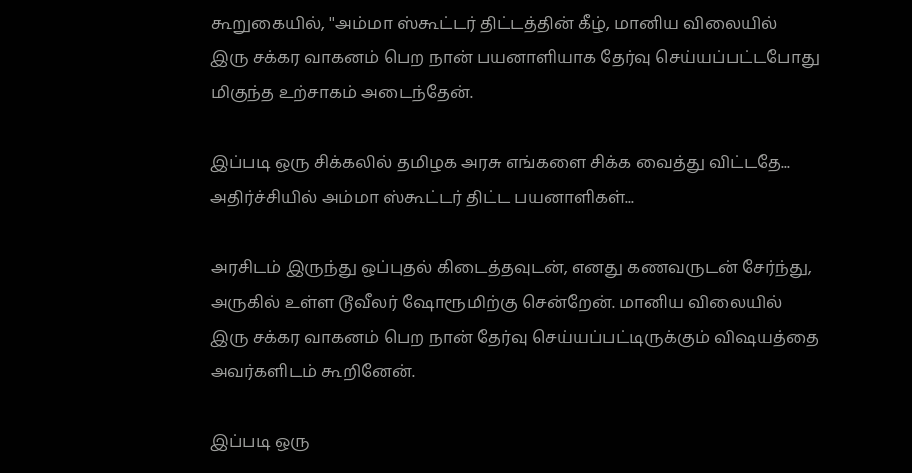கூறுகையில், ''அம்மா ஸ்கூட்டர் திட்டத்தின் கீழ், மானிய விலையில் இரு சக்கர வாகனம் பெற நான் பயனாளியாக தேர்வு செய்யப்பட்டபோது மிகுந்த உற்சாகம் அடைந்தேன்.

இப்படி ஒரு சிக்கலில் தமிழக அரசு எங்களை சிக்க வைத்து விட்டதே... அதிர்ச்சியில் அம்மா ஸ்கூட்டர் திட்ட பயனாளிகள்...

அரசிடம் இருந்து ஒப்புதல் கிடைத்தவுடன், எனது கணவருடன் சேர்ந்து, அருகில் உள்ள டூவீலர் ஷோரூமிற்கு சென்றேன். மானிய விலையில் இரு சக்கர வாகனம் பெற நான் தேர்வு செய்யப்பட்டிருக்கும் விஷயத்தை அவர்களிடம் கூறினேன்.

இப்படி ஒரு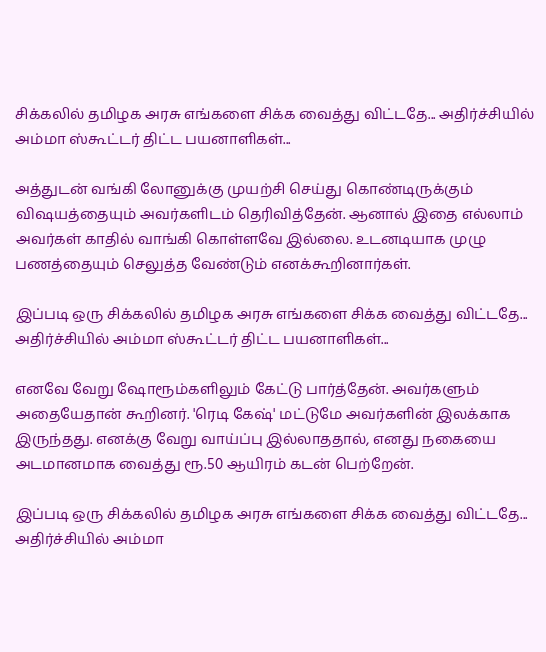சிக்கலில் தமிழக அரசு எங்களை சிக்க வைத்து விட்டதே... அதிர்ச்சியில் அம்மா ஸ்கூட்டர் திட்ட பயனாளிகள்...

அத்துடன் வங்கி லோனுக்கு முயற்சி செய்து கொண்டிருக்கும் விஷயத்தையும் அவர்களிடம் தெரிவித்தேன். ஆனால் இதை எல்லாம் அவர்கள் காதில் வாங்கி கொள்ளவே இல்லை. உடனடியாக முழு பணத்தையும் செலுத்த வேண்டும் எனக்கூறினார்கள்.

இப்படி ஒரு சிக்கலில் தமிழக அரசு எங்களை சிக்க வைத்து விட்டதே... அதிர்ச்சியில் அம்மா ஸ்கூட்டர் திட்ட பயனாளிகள்...

எனவே வேறு ஷோரூம்களிலும் கேட்டு பார்த்தேன். அவர்களும் அதையேதான் கூறினர். 'ரெடி கேஷ்' மட்டுமே அவர்களின் இலக்காக இருந்தது. எனக்கு வேறு வாய்ப்பு இல்லாததால், எனது நகையை அடமானமாக வைத்து ரூ.50 ஆயிரம் கடன் பெற்றேன்.

இப்படி ஒரு சிக்கலில் தமிழக அரசு எங்களை சிக்க வைத்து விட்டதே... அதிர்ச்சியில் அம்மா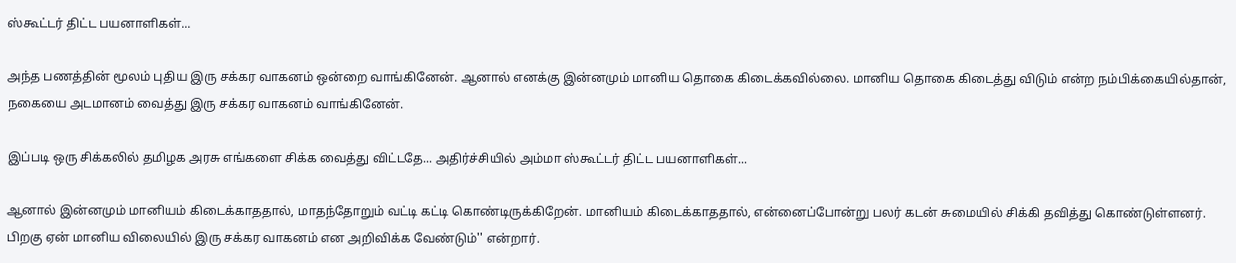ஸ்கூட்டர் திட்ட பயனாளிகள்...

அந்த பணத்தின் மூலம் புதிய இரு சக்கர வாகனம் ஒன்றை வாங்கினேன். ஆனால் எனக்கு இன்னமும் மானிய தொகை கிடைக்கவில்லை. மானிய தொகை கிடைத்து விடும் என்ற நம்பிக்கையில்தான், நகையை அடமானம் வைத்து இரு சக்கர வாகனம் வாங்கினேன்.

இப்படி ஒரு சிக்கலில் தமிழக அரசு எங்களை சிக்க வைத்து விட்டதே... அதிர்ச்சியில் அம்மா ஸ்கூட்டர் திட்ட பயனாளிகள்...

ஆனால் இன்னமும் மானியம் கிடைக்காததால், மாதந்தோறும் வட்டி கட்டி கொண்டிருக்கிறேன். மானியம் கிடைக்காததால், என்னைப்போன்று பலர் கடன் சுமையில் சிக்கி தவித்து கொண்டுள்ளனர். பிறகு ஏன் மானிய விலையில் இரு சக்கர வாகனம் என அறிவிக்க வேண்டும்'' என்றார்.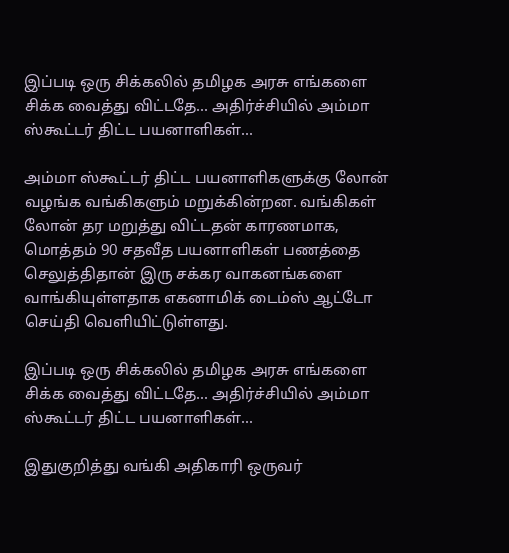இப்படி ஒரு சிக்கலில் தமிழக அரசு எங்களை சிக்க வைத்து விட்டதே... அதிர்ச்சியில் அம்மா ஸ்கூட்டர் திட்ட பயனாளிகள்...

அம்மா ஸ்கூட்டர் திட்ட பயனாளிகளுக்கு லோன் வழங்க வங்கிகளும் மறுக்கின்றன. வங்கிகள் லோன் தர மறுத்து விட்டதன் காரணமாக, மொத்தம் 90 சதவீத பயனாளிகள் பணத்தை செலுத்திதான் இரு சக்கர வாகனங்களை வாங்கியுள்ளதாக எகனாமிக் டைம்ஸ் ஆட்டோ செய்தி வெளியிட்டுள்ளது.

இப்படி ஒரு சிக்கலில் தமிழக அரசு எங்களை சிக்க வைத்து விட்டதே... அதிர்ச்சியில் அம்மா ஸ்கூட்டர் திட்ட பயனாளிகள்...

இதுகுறித்து வங்கி அதிகாரி ஒருவர்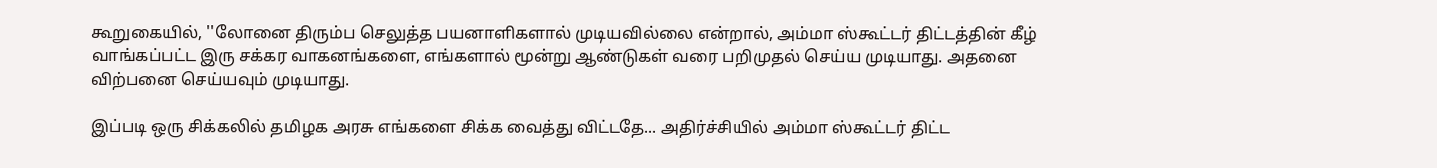கூறுகையில், ''லோனை திரும்ப செலுத்த பயனாளிகளால் முடியவில்லை என்றால், அம்மா ஸ்கூட்டர் திட்டத்தின் கீழ் வாங்கப்பட்ட இரு சக்கர வாகனங்களை, எங்களால் மூன்று ஆண்டுகள் வரை பறிமுதல் செய்ய முடியாது. அதனை விற்பனை செய்யவும் முடியாது.

இப்படி ஒரு சிக்கலில் தமிழக அரசு எங்களை சிக்க வைத்து விட்டதே... அதிர்ச்சியில் அம்மா ஸ்கூட்டர் திட்ட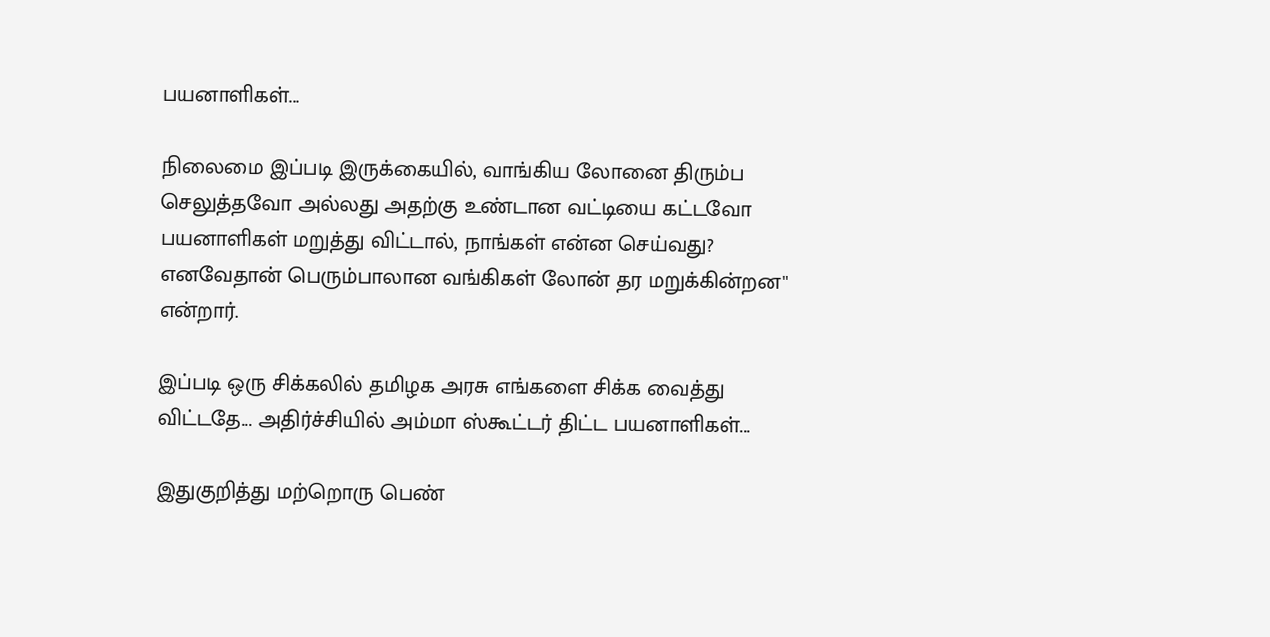பயனாளிகள்...

நிலைமை இப்படி இருக்கையில், வாங்கிய லோனை திரும்ப செலுத்தவோ அல்லது அதற்கு உண்டான வட்டியை கட்டவோ பயனாளிகள் மறுத்து விட்டால், நாங்கள் என்ன செய்வது? எனவேதான் பெரும்பாலான வங்கிகள் லோன் தர மறுக்கின்றன'' என்றார்.

இப்படி ஒரு சிக்கலில் தமிழக அரசு எங்களை சிக்க வைத்து விட்டதே... அதிர்ச்சியில் அம்மா ஸ்கூட்டர் திட்ட பயனாளிகள்...

இதுகுறித்து மற்றொரு பெண்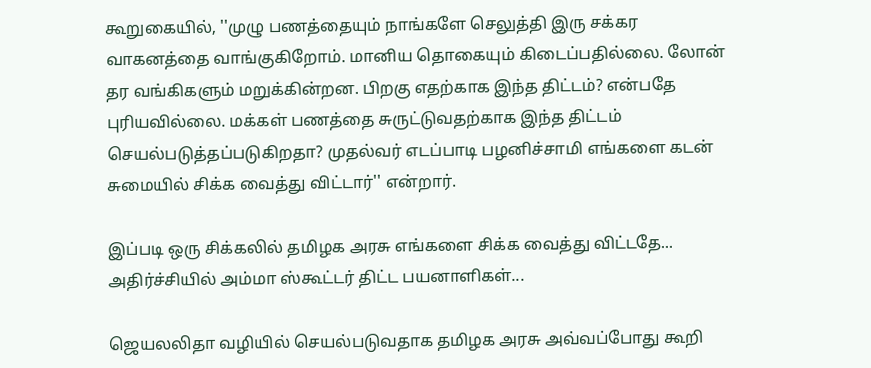கூறுகையில், ''முழு பணத்தையும் நாங்களே செலுத்தி இரு சக்கர வாகனத்தை வாங்குகிறோம். மானிய தொகையும் கிடைப்பதில்லை. லோன் தர வங்கிகளும் மறுக்கின்றன. பிறகு எதற்காக இந்த திட்டம்? என்பதே புரியவில்லை. மக்கள் பணத்தை சுருட்டுவதற்காக இந்த திட்டம் செயல்படுத்தப்படுகிறதா? முதல்வர் எடப்பாடி பழனிச்சாமி எங்களை கடன் சுமையில் சிக்க வைத்து விட்டார்'' என்றார்.

இப்படி ஒரு சிக்கலில் தமிழக அரசு எங்களை சிக்க வைத்து விட்டதே... அதிர்ச்சியில் அம்மா ஸ்கூட்டர் திட்ட பயனாளிகள்...

ஜெயலலிதா வழியில் செயல்படுவதாக தமிழக அரசு அவ்வப்போது கூறி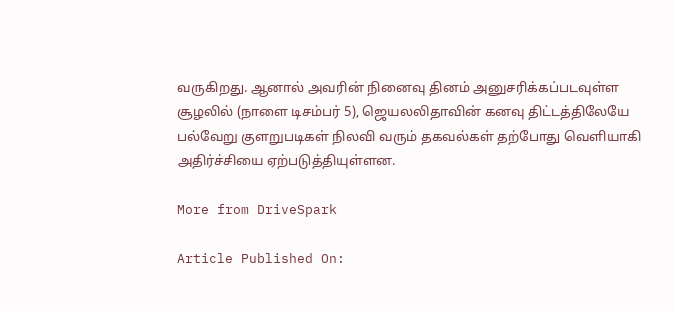வருகிறது. ஆனால் அவரின் நினைவு தினம் அனுசரிக்கப்படவுள்ள சூழலில் (நாளை டிசம்பர் 5), ஜெயலலிதாவின் கனவு திட்டத்திலேயே பல்வேறு குளறுபடிகள் நிலவி வரும் தகவல்கள் தற்போது வெளியாகி அதிர்ச்சியை ஏற்படுத்தியுள்ளன.

More from DriveSpark

Article Published On: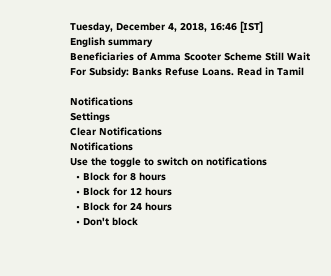Tuesday, December 4, 2018, 16:46 [IST]
English summary
Beneficiaries of Amma Scooter Scheme Still Wait For Subsidy: Banks Refuse Loans. Read in Tamil

Notifications
Settings
Clear Notifications
Notifications
Use the toggle to switch on notifications
  • Block for 8 hours
  • Block for 12 hours
  • Block for 24 hours
  • Don't block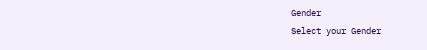Gender
Select your Gender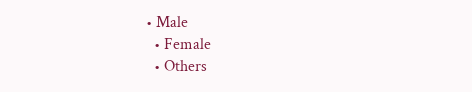• Male
  • Female
  • Others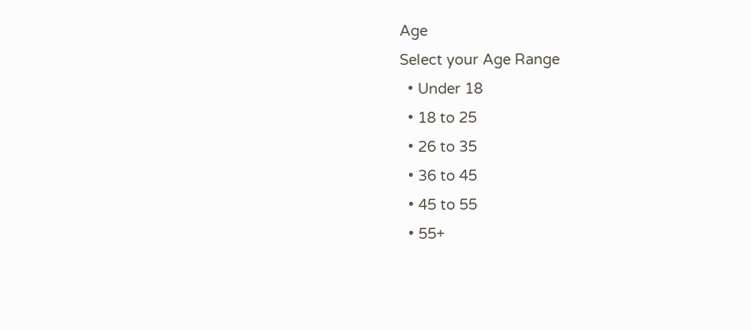Age
Select your Age Range
  • Under 18
  • 18 to 25
  • 26 to 35
  • 36 to 45
  • 45 to 55
  • 55+